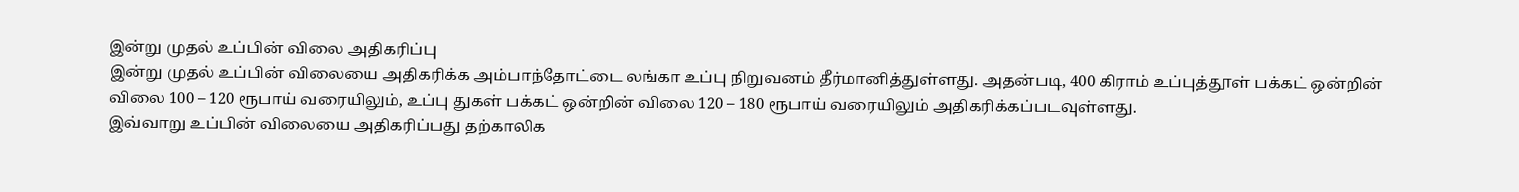இன்று முதல் உப்பின் விலை அதிகரிப்பு
இன்று முதல் உப்பின் விலையை அதிகரிக்க அம்பாந்தோட்டை லங்கா உப்பு நிறுவனம் தீர்மானித்துள்ளது. அதன்படி, 400 கிராம் உப்புத்தூள் பக்கட் ஒன்றின் விலை 100 – 120 ரூபாய் வரையிலும், உப்பு துகள் பக்கட் ஒன்றின் விலை 120 – 180 ரூபாய் வரையிலும் அதிகரிக்கப்படவுள்ளது.
இவ்வாறு உப்பின் விலையை அதிகரிப்பது தற்காலிக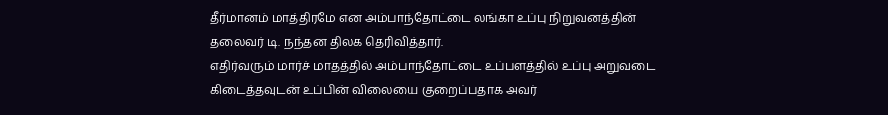தீர்மானம் மாத்திரமே என அம்பாந்தோட்டை லங்கா உப்பு நிறுவனத்தின் தலைவர் டி. நந்தன திலக தெரிவித்தார்.
எதிர்வரும் மார்ச் மாதத்தில் அம்பாந்தோட்டை உப்பளத்தில் உப்பு அறுவடை கிடைத்தவுடன் உப்பின் விலையை குறைப்பதாக அவர்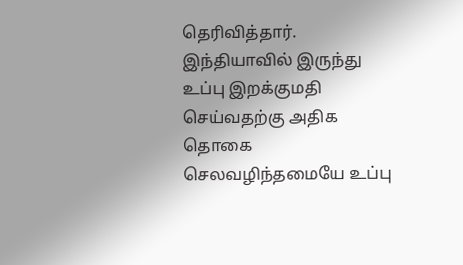தெரிவித்தார்.
இந்தியாவில் இருந்து உப்பு இறக்குமதி செய்வதற்கு அதிக தொகை செலவழிந்தமையே உப்பு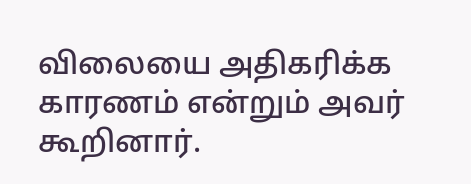விலையை அதிகரிக்க காரணம் என்றும் அவர் கூறினார்.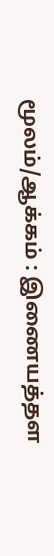மூலம்/ஆக்கம் : இணையத்தள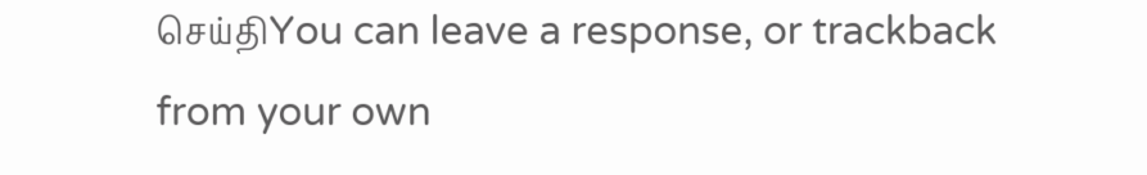செய்திYou can leave a response, or trackback from your own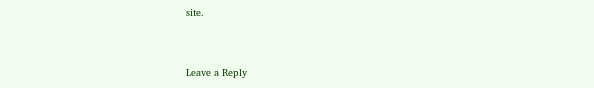site.


Leave a Reply